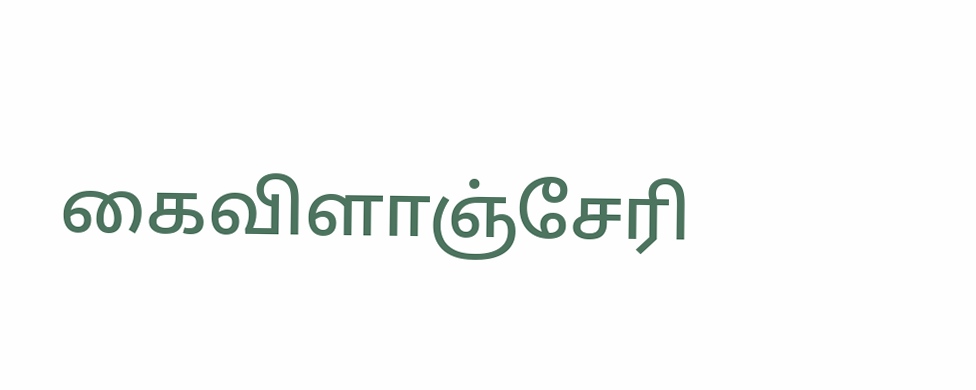கைவிளாஞ்சேரி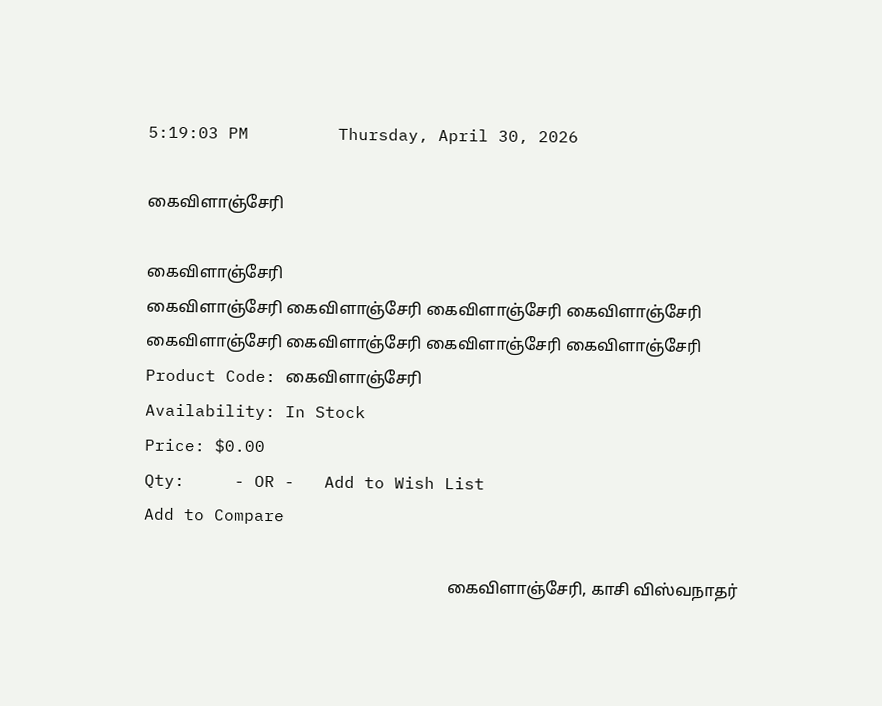5:19:03 PM         Thursday, April 30, 2026

கைவிளாஞ்சேரி

கைவிளாஞ்சேரி
கைவிளாஞ்சேரி கைவிளாஞ்சேரி கைவிளாஞ்சேரி கைவிளாஞ்சேரி கைவிளாஞ்சேரி கைவிளாஞ்சேரி கைவிளாஞ்சேரி கைவிளாஞ்சேரி
Product Code: கைவிளாஞ்சேரி
Availability: In Stock
Price: $0.00
Qty:     - OR -   Add to Wish List
Add to Compare

                                                                         கைவிளாஞ்சேரி, காசி விஸ்வநாதர்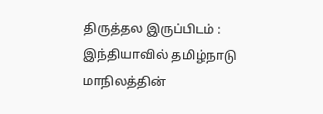திருத்தல இருப்பிடம் : இந்தியாவில் தமிழ்நாடு மாநிலத்தின்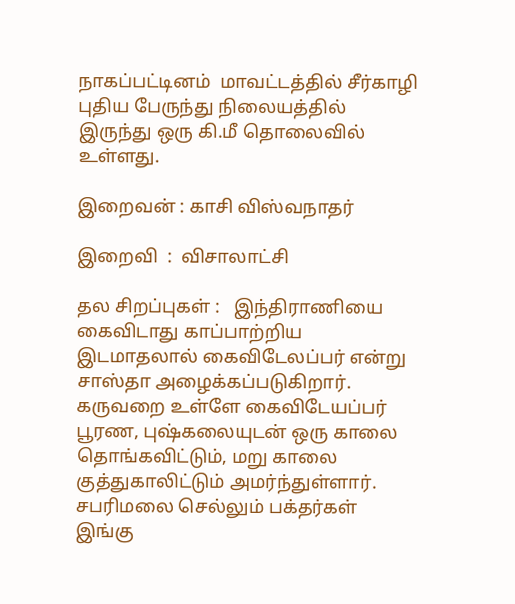நாகப்பட்டினம்  மாவட்டத்தில் சீர்காழி புதிய பேருந்து நிலையத்தில் இருந்து ஒரு கி.மீ தொலைவில் உள்ளது.

இறைவன் : காசி விஸ்வநாதர்

இறைவி  :  விசாலாட்சி

தல சிறப்புகள் :   இந்திராணியை கைவிடாது காப்பாற்றிய இடமாதலால் கைவிடேலப்பர் என்று சாஸ்தா அழைக்கப்படுகிறார். கருவறை உள்ளே கைவிடேயப்பர் பூரண, புஷ்கலையுடன் ஒரு காலை தொங்கவிட்டும், மறு காலை குத்துகாலிட்டும் அமர்ந்துள்ளார். சபரிமலை செல்லும் பக்தர்கள் இங்கு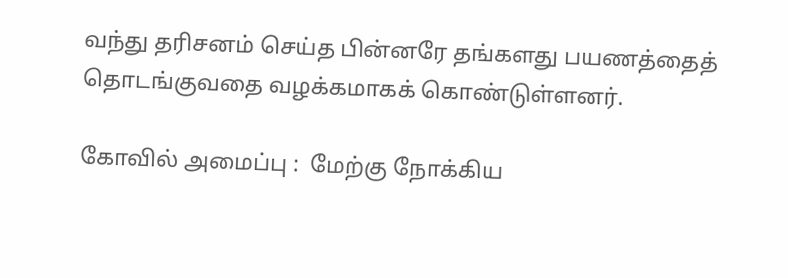வந்து தரிசனம் செய்த பின்னரே தங்களது பயணத்தைத் தொடங்குவதை வழக்கமாகக் கொண்டுள்ளனர்.

கோவில் அமைப்பு :  மேற்கு நோக்கிய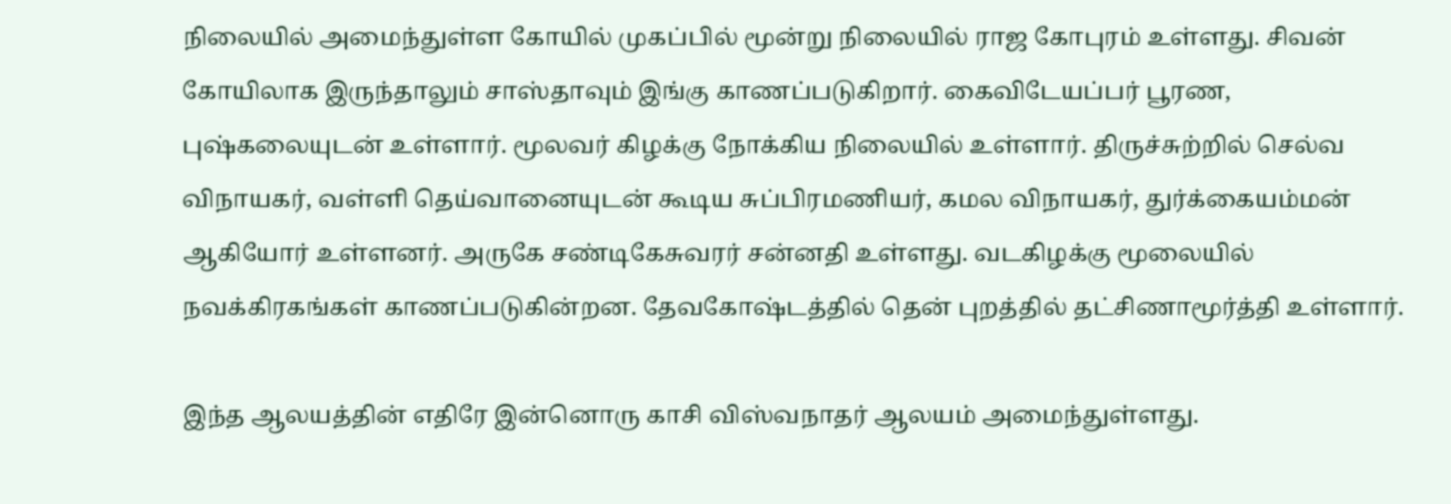நிலையில் அமைந்துள்ள கோயில் முகப்பில் மூன்று நிலையில் ராஜ கோபுரம் உள்ளது. சிவன் கோயிலாக இருந்தாலும் சாஸ்தாவும் இங்கு காணப்படுகிறார். கைவிடேயப்பர் பூரண, புஷ்கலையுடன் உள்ளார். மூலவர் கிழக்கு நோக்கிய நிலையில் உள்ளார். திருச்சுற்றில் செல்வ விநாயகர், வள்ளி தெய்வானையுடன் கூடிய சுப்பிரமணியர், கமல விநாயகர், துர்க்கையம்மன் ஆகியோர் உள்ளனர். அருகே சண்டிகேசுவரர் சன்னதி உள்ளது. வடகிழக்கு மூலையில் நவக்கிரகங்கள் காணப்படுகின்றன. தேவகோஷ்டத்தில் தென் புறத்தில் தட்சிணாமூர்த்தி உள்ளார்.

இந்த ஆலயத்தின் எதிரே இன்னொரு காசி விஸ்வநாதர் ஆலயம் அமைந்துள்ளது.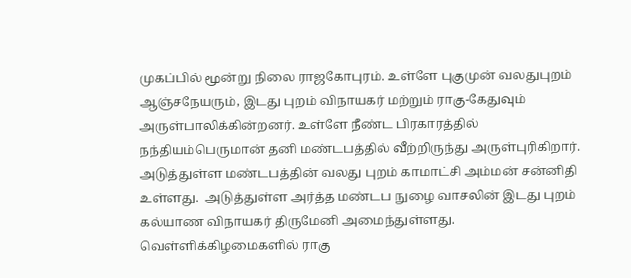முகப்பில் மூன்று நிலை ராஜகோபுரம். உள்ளே புகுமுன் வலதுபுறம் ஆஞ்சநேயரும், இடது புறம் விநாயகர் மற்றும் ராகு-கேதுவும் அருள்பாலிக்கின்றனர். உள்ளே நீண்ட பிரகாரத்தில் நந்தியம்பெருமான் தனி மண்டபத்தில் வீற்றிருந்து அருள்புரிகிறார். அடுத்துள்ள மண்டபத்தின் வலது புறம் காமாட்சி அம்மன் சன்னிதி உள்ளது.  அடுத்துள்ள அர்த்த மண்டப நுழை வாசலின் இடது புறம் கல்யாண விநாயகர் திருமேனி அமைந்துள்ளது. வெள்ளிக்கிழமைகளில் ராகு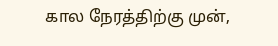கால நேரத்திற்கு முன்,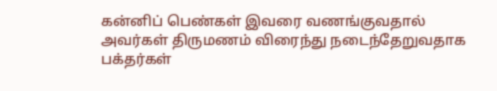கன்னிப் பெண்கள் இவரை வணங்குவதால் அவர்கள் திருமணம் விரைந்து நடைந்தேறுவதாக பக்தர்கள்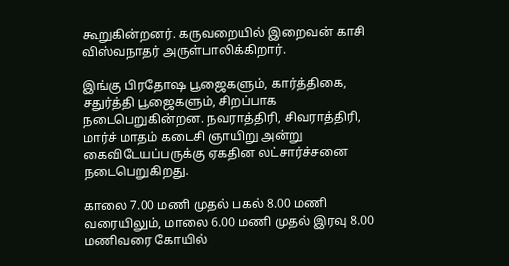கூறுகின்றனர். கருவறையில் இறைவன் காசி விஸ்வநாதர் அருள்பாலிக்கிறார்.

இங்கு பிரதோஷ பூஜைகளும், கார்த்திகை, சதுர்த்தி பூஜைகளும், சிறப்பாக நடைபெறுகின்றன. நவராத்திரி, சிவராத்திரி, மார்ச் மாதம் கடைசி ஞாயிறு அன்று கைவிடேயப்பருக்கு ஏகதின லட்சார்ச்சனை நடைபெறுகிறது.

காலை 7.00 மணி முதல் பகல் 8.00 மணி வரையிலும், மாலை 6.00 மணி முதல் இரவு 8.00 மணிவரை கோயில்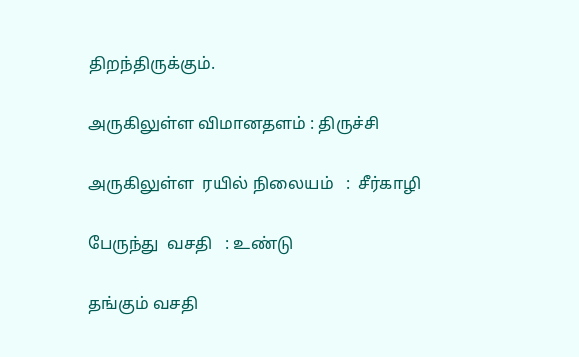திறந்திருக்கும்.

அருகிலுள்ள விமானதளம் : திருச்சி

அருகிலுள்ள  ரயில் நிலையம்   :  சீர்காழி

பேருந்து  வசதி   : உண்டு

தங்கும் வசதி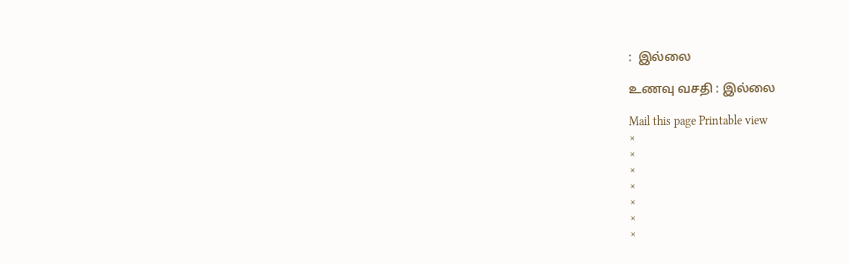:  இல்லை

உணவு வசதி : இல்லை

Mail this page Printable view
×
×
×
×
×
×
×